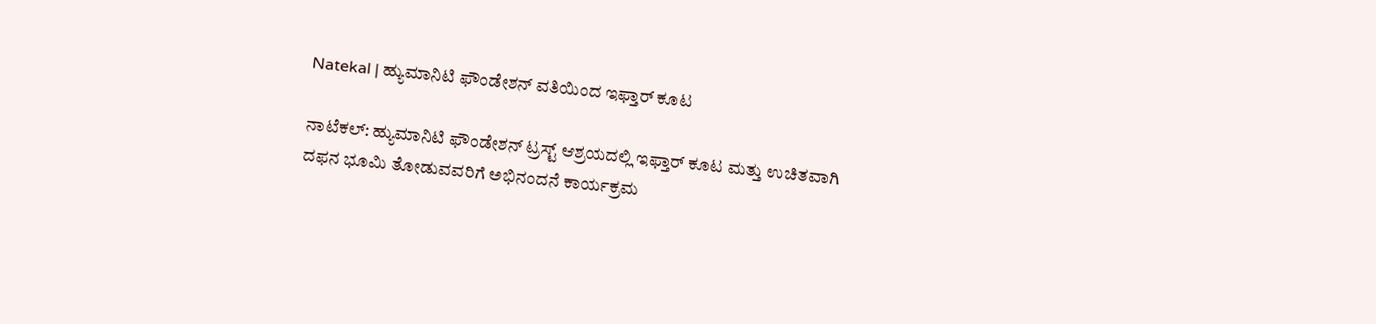Natekal | ಹ್ಯುಮಾನಿಟಿ ಫೌಂಡೇಶನ್ ವತಿಯಿಂದ ಇಫ್ತಾರ್ ಕೂಟ

ನಾಟೆಕಲ್: ಹ್ಯುಮಾನಿಟಿ ಫೌಂಡೇಶನ್ ಟ್ರಸ್ಟ್ ಆಶ್ರಯದಲ್ಲಿ ಇಫ್ತಾರ್ ಕೂಟ ಮತ್ತು ಉಚಿತವಾಗಿ ದಫನ ಭೂಮಿ ತೋಡುವವರಿಗೆ ಅಭಿನಂದನೆ ಕಾರ್ಯಕ್ರಮ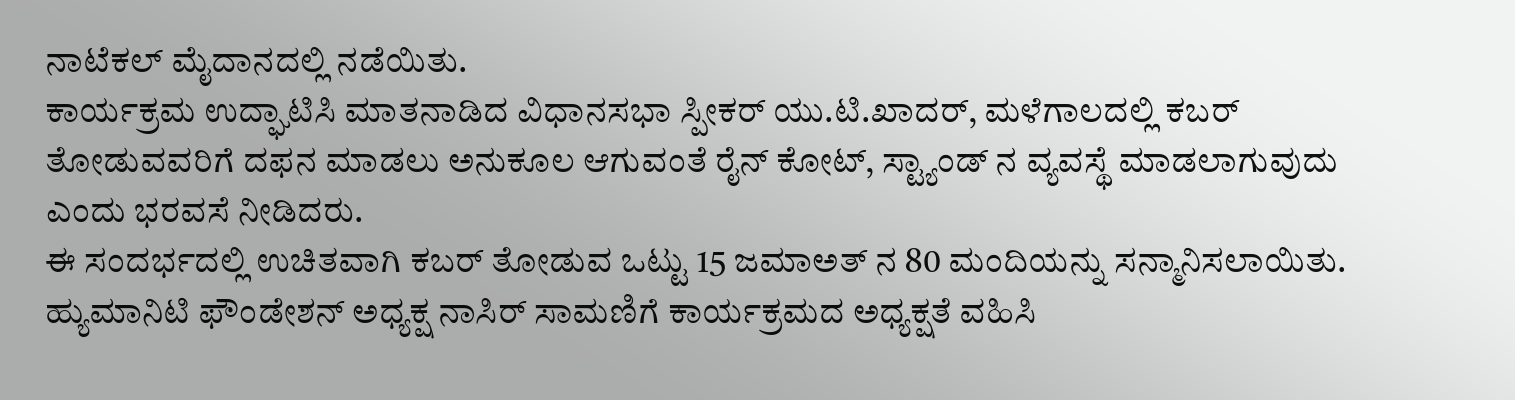ನಾಟೆಕಲ್ ಮೈದಾನದಲ್ಲಿ ನಡೆಯಿತು.
ಕಾರ್ಯಕ್ರಮ ಉದ್ಘಾಟಿಸಿ ಮಾತನಾಡಿದ ವಿಧಾನಸಭಾ ಸ್ಪೀಕರ್ ಯು.ಟಿ.ಖಾದರ್, ಮಳೆಗಾಲದಲ್ಲಿ ಕಬರ್ ತೋಡುವವರಿಗೆ ದಫನ ಮಾಡಲು ಅನುಕೂಲ ಆಗುವಂತೆ ರೈನ್ ಕೋಟ್, ಸ್ಟ್ಯಾಂಡ್ ನ ವ್ಯವಸ್ಥೆ ಮಾಡಲಾಗುವುದು ಎಂದು ಭರವಸೆ ನೀಡಿದರು.
ಈ ಸಂದರ್ಭದಲ್ಲಿ ಉಚಿತವಾಗಿ ಕಬರ್ ತೋಡುವ ಒಟ್ಟು 15 ಜಮಾಅತ್ ನ 80 ಮಂದಿಯನ್ನು ಸನ್ಮಾನಿಸಲಾಯಿತು.
ಹ್ಯುಮಾನಿಟಿ ಫೌಂಡೇಶನ್ ಅಧ್ಯಕ್ಷ ನಾಸಿರ್ ಸಾಮಣಿಗೆ ಕಾರ್ಯಕ್ರಮದ ಅಧ್ಯಕ್ಷತೆ ವಹಿಸಿ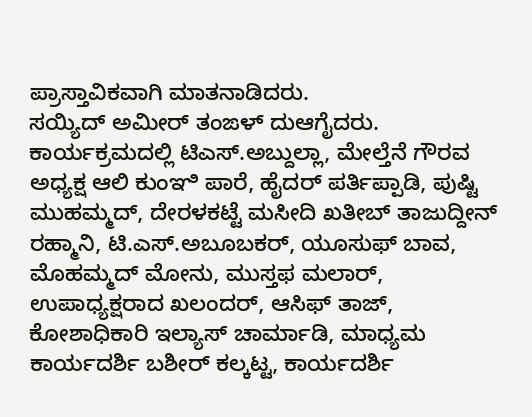ಪ್ರಾಸ್ತಾವಿಕವಾಗಿ ಮಾತನಾಡಿದರು.
ಸಯ್ಯಿದ್ ಅಮೀರ್ ತಂಙಳ್ ದುಆಗೈದರು.
ಕಾರ್ಯಕ್ರಮದಲ್ಲಿ ಟಿಎಸ್.ಅಬ್ದುಲ್ಲಾ, ಮೇಲ್ತೆನೆ ಗೌರವ ಅಧ್ಯಕ್ಷ ಆಲಿ ಕುಂಞಿ ಪಾರೆ, ಹೈದರ್ ಪರ್ತಿಪ್ಪಾಡಿ, ಪುಷ್ಟಿ ಮುಹಮ್ಮದ್, ದೇರಳಕಟ್ಟೆ ಮಸೀದಿ ಖತೀಬ್ ತಾಜುದ್ದೀನ್ ರಹ್ಮಾನಿ, ಟಿ.ಎಸ್.ಅಬೂಬಕರ್, ಯೂಸುಫ್ ಬಾವ, ಮೊಹಮ್ಮದ್ ಮೋನು, ಮುಸ್ತಫ ಮಲಾರ್, ಉಪಾಧ್ಯಕ್ಷರಾದ ಖಲಂದರ್, ಆಸಿಫ್ ತಾಜ್, ಕೋಶಾಧಿಕಾರಿ ಇಲ್ಯಾಸ್ ಚಾರ್ಮಾಡಿ, ಮಾಧ್ಯಮ ಕಾರ್ಯದರ್ಶಿ ಬಶೀರ್ ಕಲ್ಕಟ್ಟ, ಕಾರ್ಯದರ್ಶಿ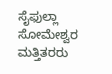ಸೈಫುಲ್ಲಾ ಸೋಮೇಶ್ವರ ಮತ್ತಿತರರು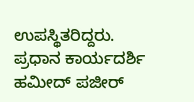ಉಪಸ್ಥಿತರಿದ್ದರು.
ಪ್ರಧಾನ ಕಾರ್ಯದರ್ಶಿ ಹಮೀದ್ ಪಜೀರ್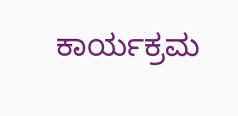ಕಾರ್ಯಕ್ರಮ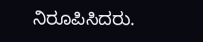ನಿರೂಪಿಸಿದರು.